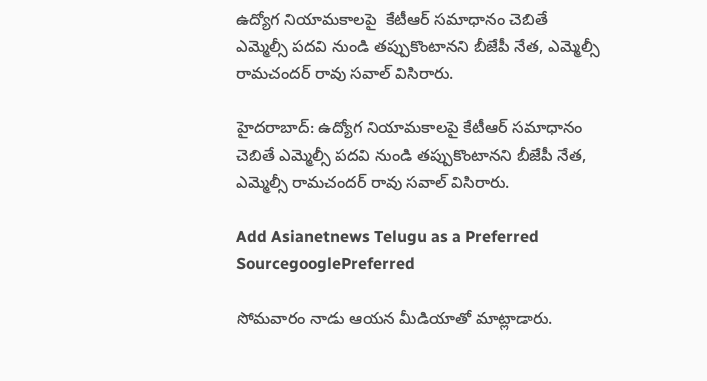ఉద్యోగ నియామకాలపై  కేటీఆర్ సమాధానం చెబితే  ఎమ్మెల్సీ పదవి నుండి తప్పుకొంటానని బీజేపీ నేత, ఎమ్మెల్సీ రామచందర్ రావు సవాల్ విసిరారు.

హైదరాబాద్: ఉద్యోగ నియామకాలపై కేటీఆర్ సమాధానం చెబితే ఎమ్మెల్సీ పదవి నుండి తప్పుకొంటానని బీజేపీ నేత, ఎమ్మెల్సీ రామచందర్ రావు సవాల్ విసిరారు.

Add Asianetnews Telugu as a Preferred SourcegooglePreferred

సోమవారం నాడు ఆయన మీడియాతో మాట్లాడారు.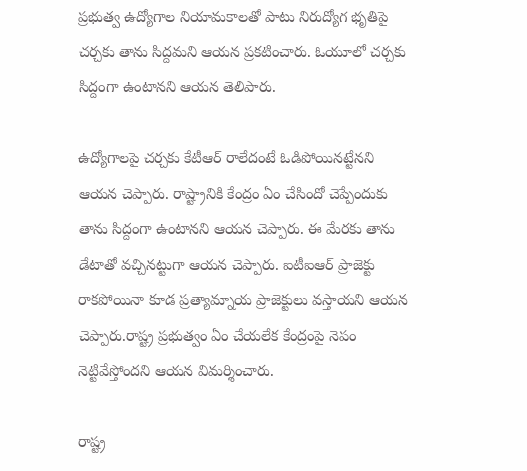ప్రభుత్వ ఉద్యోగాల నియామకాలతో పాటు నిరుద్యోగ భృతిపై చర్చకు తాను సిద్దమని ఆయన ప్రకటించారు. ఓయూలో చర్చకు సిద్దంగా ఉంటానని ఆయన తెలిపారు.

ఉద్యోగాలపై చర్చకు కేటీఆర్ రాలేదంటే ఓడిపోయినట్టేనని ఆయన చెప్పారు. రాష్ట్రానికి కేంద్రం ఏం చేసిందో చెప్పేందుకు తాను సిద్దంగా ఉంటానని ఆయన చెప్పారు. ఈ మేరకు తాను డేటాతో వచ్చినట్టుగా ఆయన చెప్పారు. ఐటీఐఆర్ ప్రాజెక్టు రాకపోయినా కూడ ప్రత్యామ్నాయ ప్రాజెక్టులు వస్తాయని ఆయన చెప్పారు.రాష్ట్ర ప్రభుత్వం ఏం చేయలేక కేంద్రంపై నెపం నెట్టివేస్తోందని ఆయన విమర్శించారు.

రాష్ట్ర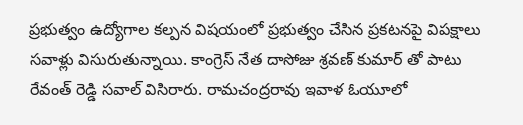ప్రభుత్వం ఉద్యోగాల కల్పన విషయంలో ప్రభుత్వం చేసిన ప్రకటనపై విపక్షాలు సవాళ్లు విసురుతున్నాయి. కాంగ్రెస్ నేత దాసోజు శ్రవణ్ కుమార్ తో పాటు రేవంత్ రెడ్డి సవాల్ విసిరారు. రామచంద్రరావు ఇవాళ ఓయూలో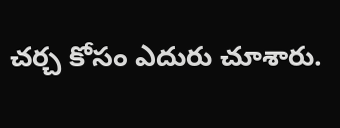చర్చ కోసం ఎదురు చూశారు.